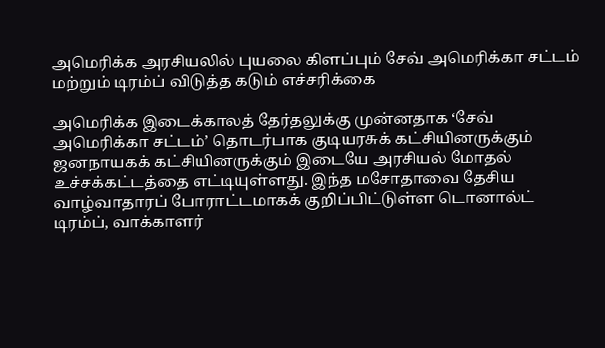அமெரிக்க அரசியலில் புயலை கிளப்பும் சேவ் அமெரிக்கா சட்டம் மற்றும் டிரம்ப் விடுத்த கடும் எச்சரிக்கை

அமெரிக்க இடைக்காலத் தேர்தலுக்கு முன்னதாக ‘சேவ் அமெரிக்கா சட்டம்’ தொடர்பாக குடியரசுக் கட்சியினருக்கும் ஜனநாயகக் கட்சியினருக்கும் இடையே அரசியல் மோதல் உச்சக்கட்டத்தை எட்டியுள்ளது. இந்த மசோதாவை தேசிய வாழ்வாதாரப் போராட்டமாகக் குறிப்பிட்டுள்ள டொனால்ட் டிரம்ப், வாக்காளர்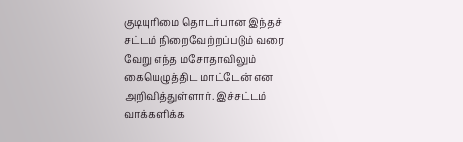குடியுரிமை தொடர்பான இந்தச் சட்டம் நிறைவேற்றப்படும் வரை வேறு எந்த மசோதாவிலும் கையெழுத்திட மாட்டேன் என அறிவித்துள்ளார். இச்சட்டம் வாக்களிக்க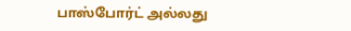பாஸ்போர்ட் அல்லது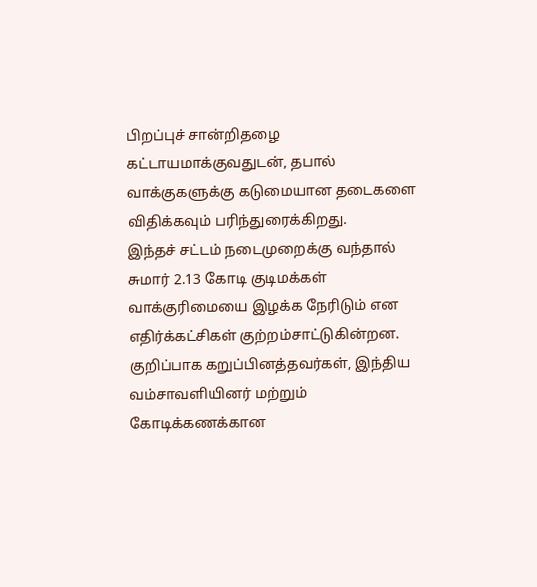பிறப்புச் சான்றிதழை கட்டாயமாக்குவதுடன், தபால் வாக்குகளுக்கு கடுமையான தடைகளை விதிக்கவும் பரிந்துரைக்கிறது.
இந்தச் சட்டம் நடைமுறைக்கு வந்தால் சுமார் 2.13 கோடி குடிமக்கள் வாக்குரிமையை இழக்க நேரிடும் என எதிர்க்கட்சிகள் குற்றம்சாட்டுகின்றன. குறிப்பாக கறுப்பினத்தவர்கள், இந்திய வம்சாவளியினர் மற்றும் கோடிக்கணக்கான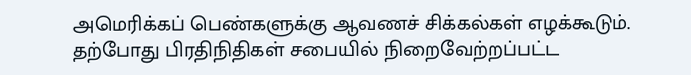அமெரிக்கப் பெண்களுக்கு ஆவணச் சிக்கல்கள் எழக்கூடும். தற்போது பிரதிநிதிகள் சபையில் நிறைவேற்றப்பட்ட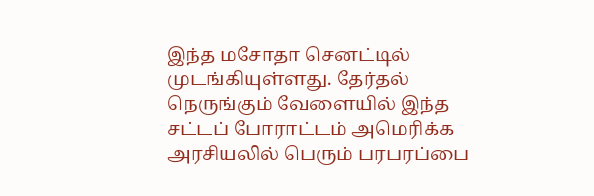இந்த மசோதா செனட்டில் முடங்கியுள்ளது. தேர்தல் நெருங்கும் வேளையில் இந்த சட்டப் போராட்டம் அமெரிக்க அரசியலில் பெரும் பரபரப்பை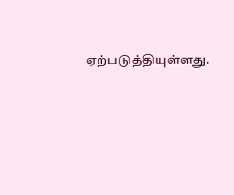ஏற்படுத்தியுள்ளது.